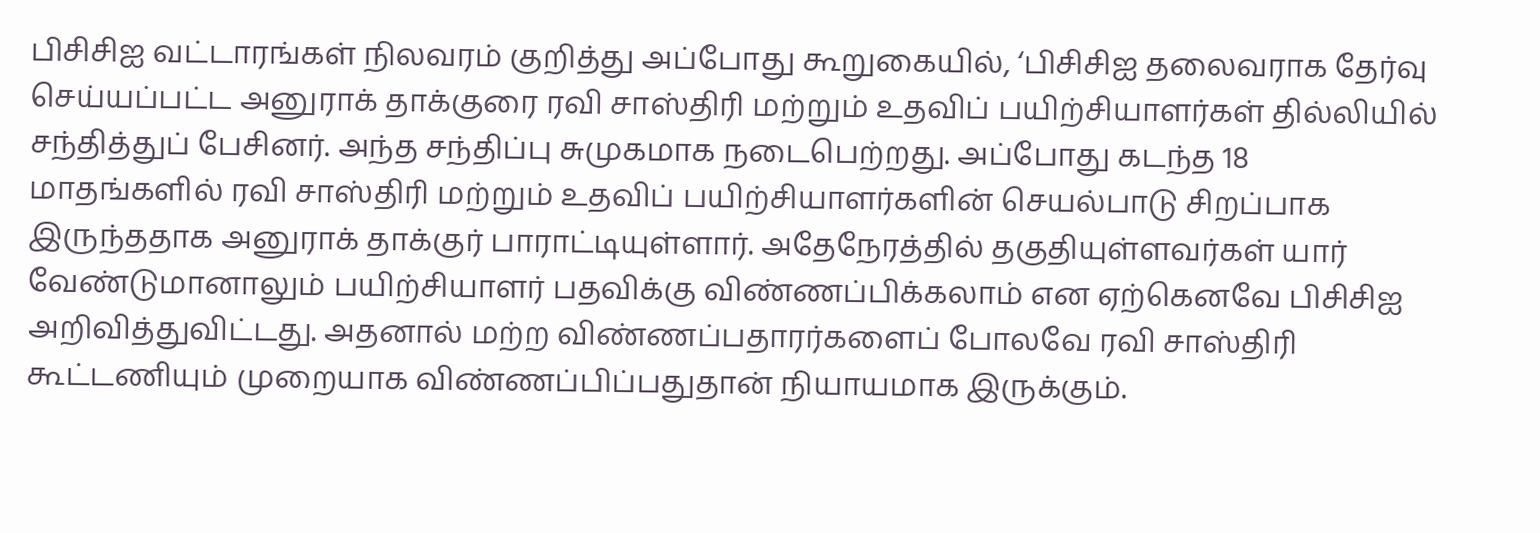பிசிசிஐ வட்டாரங்கள் நிலவரம் குறித்து அப்போது கூறுகையில், ‘பிசிசிஐ தலைவராக தேர்வு செய்யப்பட்ட அனுராக் தாக்குரை ரவி சாஸ்திரி மற்றும் உதவிப் பயிற்சியாளர்கள் தில்லியில் சந்தித்துப் பேசினர். அந்த சந்திப்பு சுமுகமாக நடைபெற்றது. அப்போது கடந்த 18 மாதங்களில் ரவி சாஸ்திரி மற்றும் உதவிப் பயிற்சியாளர்களின் செயல்பாடு சிறப்பாக இருந்ததாக அனுராக் தாக்குர் பாராட்டியுள்ளார். அதேநேரத்தில் தகுதியுள்ளவர்கள் யார் வேண்டுமானாலும் பயிற்சியாளர் பதவிக்கு விண்ணப்பிக்கலாம் என ஏற்கெனவே பிசிசிஐ அறிவித்துவிட்டது. அதனால் மற்ற விண்ணப்பதாரர்களைப் போலவே ரவி சாஸ்திரி கூட்டணியும் முறையாக விண்ணப்பிப்பதுதான் நியாயமாக இருக்கும்.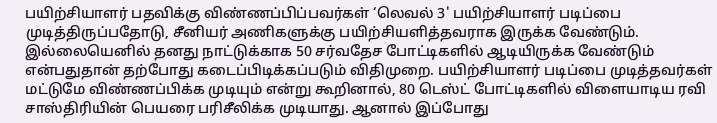பயிற்சியாளர் பதவிக்கு விண்ணப்பிப்பவர்கள் ‘லெவல் 3' பயிற்சியாளர் படிப்பை முடித்திருப்பதோடு, சீனியர் அணிகளுக்கு பயிற்சியளித்தவராக இருக்க வேண்டும். இல்லையெனில் தனது நாட்டுக்காக 50 சர்வதேச போட்டிகளில் ஆடியிருக்க வேண்டும் என்பதுதான் தற்போது கடைப்பிடிக்கப்படும் விதிமுறை. பயிற்சியாளர் படிப்பை முடித்தவர்கள் மட்டுமே விண்ணப்பிக்க முடியும் என்று கூறினால், 80 டெஸ்ட் போட்டிகளில் விளையாடிய ரவி சாஸ்திரியின் பெயரை பரிசீலிக்க முடியாது. ஆனால் இப்போது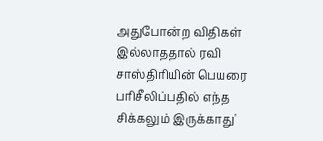அதுபோன்ற விதிகள் இல்லாததால் ரவி சாஸ்திரியின் பெயரை பரிசீலிப்பதில் எந்த சிக்கலும் இருக்காது'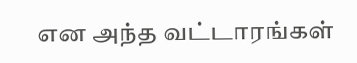என அந்த வட்டாரங்கள்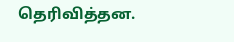தெரிவித்தன.